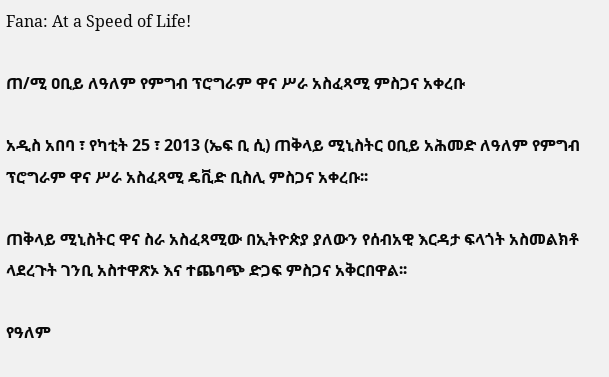Fana: At a Speed of Life!

ጠ/ሚ ዐቢይ ለዓለም የምግብ ፕሮግራም ዋና ሥራ አስፈጻሚ ምስጋና አቀረቡ

አዲስ አበባ ፣ የካቲት 25 ፣ 2013 (ኤፍ ቢ ሲ) ጠቅላይ ሚኒስትር ዐቢይ አሕመድ ለዓለም የምግብ ፕሮግራም ዋና ሥራ አስፈጻሚ ዴቪድ ቢስሊ ምስጋና አቀረቡ፡፡

ጠቅላይ ሚኒስትር ዋና ስራ አስፈጻሚው በኢትዮጵያ ያለውን የሰብአዊ እርዳታ ፍላጎት አስመልክቶ ላደረጉት ገንቢ አስተዋጽኦ እና ተጨባጭ ድጋፍ ምስጋና አቅርበዋል፡፡

የዓለም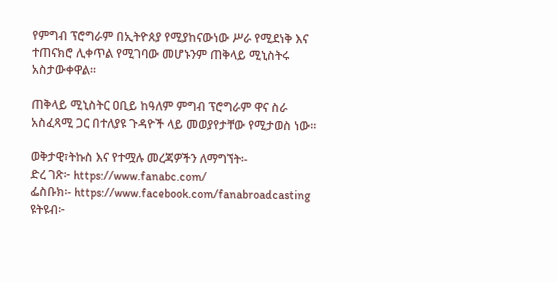የምግብ ፕሮግራም በኢትዮጰያ የሚያከናውነው ሥራ የሚደነቅ እና ተጠናክሮ ሊቀጥል የሚገባው መሆኑንም ጠቅላይ ሚኒስትሩ አስታውቀዋል።

ጠቅላይ ሚኒስትር ዐቢይ ከዓለም ምግብ ፕሮግራም ዋና ስራ አስፈጻሚ ጋር በተለያዩ ጉዳዮች ላይ መወያየታቸው የሚታወስ ነው፡፡

ወቅታዊ፣ትኩስ እና የተሟሉ መረጃዎችን ለማግኘት፡-
ድረ ገጽ፦ https://www.fanabc.com/
ፌስቡክ፡- https://www.facebook.com/fanabroadcasting
ዩትዩብ፦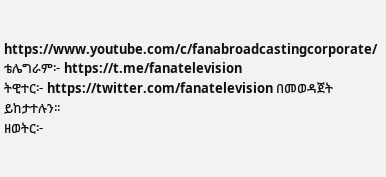https://www.youtube.com/c/fanabroadcastingcorporate/
ቴሌግራም፦ https://t.me/fanatelevision
ትዊተር፦ https://twitter.com/fanatelevision በመወዳጀት ይከታተሉን፡፡
ዘወትር፦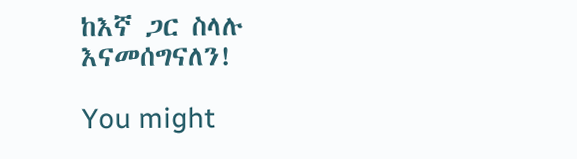ከእኛ ጋር ስላሉ እናመሰግናለን!

You might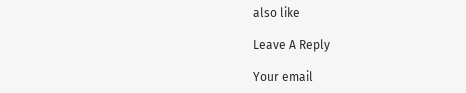also like

Leave A Reply

Your email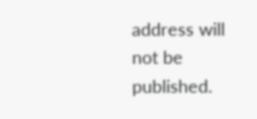address will not be published.